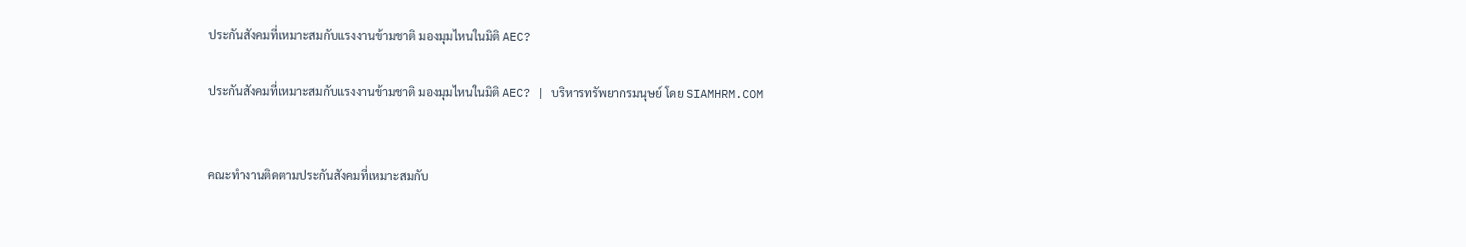ประกันสังคมที่เหมาะสมกับแรงงานข้ามชาติ มองมุมไหนในมิติ AEC?

ประกันสังคมที่เหมาะสมกับแรงงานข้ามชาติ มองมุมไหนในมิติ AEC? | บริหารทรัพยากรมนุษย์ โดย SIAMHRM.COM


คณะทำงานติดตามประกันสังคมที่เหมาะสมกับ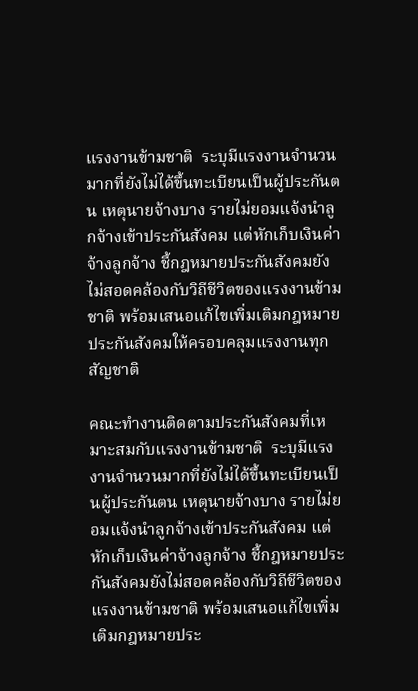แรงงานข้ามชาติ  ระบุมีแรงงานจำนวนมากที่ยังไม่ได้ขึ้นทะเบียนเป็นผู้ประกันตน เหตุนายจ้างบาง รายไม่ยอมแจ้งนำลูกจ้างเข้าประกันสังคม แต่หักเก็บเงินค่าจ้างลูกจ้าง ชี้กฎหมายประกันสังคมยังไม่สอดคล้องกับวิถีชีวิตของแรงงานข้ามชาติ พร้อมเสนอแก้ไขเพิ่มเติมกฎหมายประกันสังคมให้ครอบคลุมแรงงานทุกสัญชาติ

คณะทำงานติดตามประกันสังคมที่เหมาะสมกับแรงงานข้ามชาติ  ระบุมีแรงงานจำนวนมากที่ยังไม่ได้ขึ้นทะเบียนเป็นผู้ประกันตน เหตุนายจ้างบาง รายไม่ยอมแจ้งนำลูกจ้างเข้าประกันสังคม แต่หักเก็บเงินค่าจ้างลูกจ้าง ชี้กฎหมายประกันสังคมยังไม่สอดคล้องกับวิถีชีวิตของแรงงานข้ามชาติ พร้อมเสนอแก้ไขเพิ่มเติมกฎหมายประ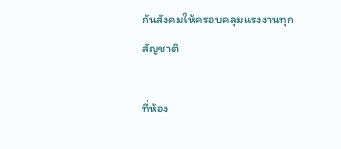กันสังคมให้ครอบคลุมแรงงานทุกสัญชาติ

ที่ห้อง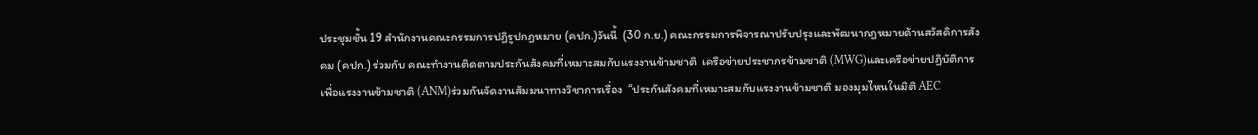ประชุมชั้น 19 สำนักงานคณะกรรมการปฏิรูปกฎหมาย (คปก.)วันนี้  (30 ก.ย.) คณะกรรมการพิจารณาปรับปรุงและพัฒนากฎหมายด้านสวัสดิการสังคม (คปก.) ร่วมกับ คณะทำงานติดตามประกันสังคมที่เหมาะสมกับแรงงานข้ามชาติ  เครือข่ายประชากรข้ามชาติ (MWG)และเครือข่ายปฏิบัติการเพื่อแรงงานข้ามชาติ (ANM)ร่วมกันจัดงานสัมมนาทางวิชาการเรื่อง  “ประกันสังคมที่เหมาะสมกับแรงงานข้ามชาติ มองมุมไหนในมิติ AEC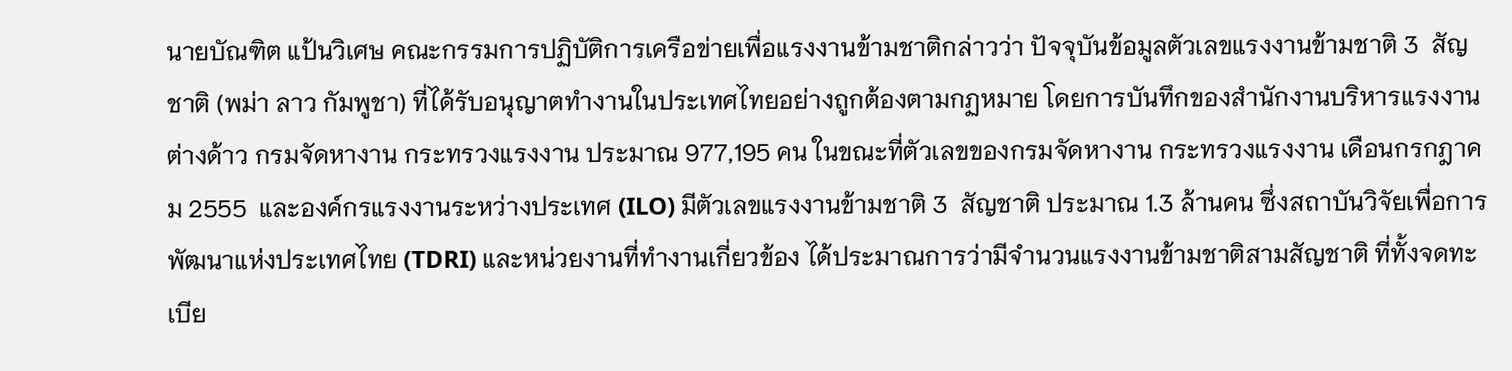นายบัณฑิต แป้นวิเศษ คณะกรรมการปฏิบัติการเครือข่ายเพื่อแรงงานข้ามชาติกล่าวว่า ปัจจุบันข้อมูลตัวเลขแรงงานข้ามชาติ 3  สัญชาติ (พม่า ลาว กัมพูชา) ที่ได้รับอนุญาตทำงานในประเทศไทยอย่างถูกต้องตามกฏหมาย โดยการบันทึกของสำนักงานบริหารแรงงานต่างด้าว กรมจัดหางาน กระทรวงแรงงาน ประมาณ 977,195 คน ในขณะที่ตัวเลขของกรมจัดหางาน กระทรวงแรงงาน เดือนกรกฎาคม 2555  และองค์กรแรงงานระหว่างประเทศ (ILO) มีตัวเลขแรงงานข้ามชาติ 3  สัญชาติ ประมาณ 1.3 ล้านคน ซึ่งสถาบันวิจัยเพื่อการพัฒนาแห่งประเทศไทย (TDRI) และหน่วยงานที่ทำงานเกี่ยวข้อง ได้ประมาณการว่ามีจำนวนแรงงานข้ามชาติสามสัญชาติ ที่ทั้งจดทะเบีย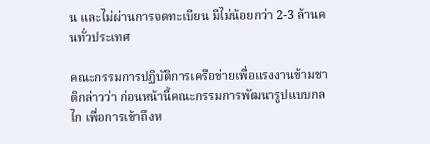น และไม่ผ่านการจดทะเบียน มีไม่น้อยกว่า 2-3 ล้านคนทั่วประเทศ

คณะกรรมการปฏิบัติการเครือข่ายเพื่อแรงงานข้ามชาติกล่าวว่า ก่อนหน้านี้คณะกรรมการพัฒนารูปแบบกลไก เพื่อการเข้าถึงห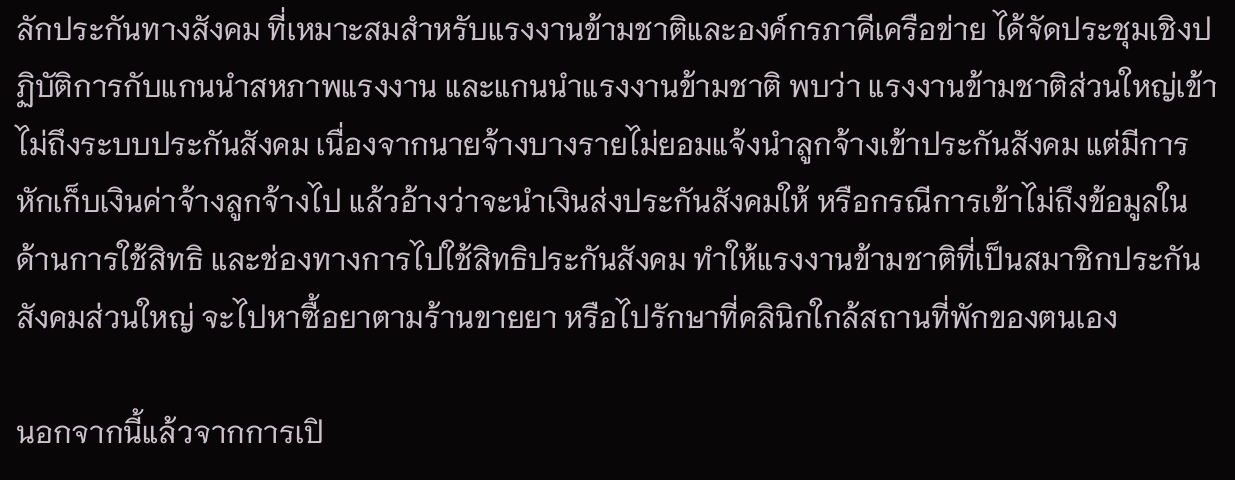ลักประกันทางสังคม ที่เหมาะสมสำหรับแรงงานข้ามชาติและองค์กรภาคีเครือข่าย ได้จัดประชุมเชิงปฏิบัติการกับแกนนำสหภาพแรงงาน และแกนนำแรงงานข้ามชาติ พบว่า แรงงานข้ามชาติส่วนใหญ่เข้าไม่ถึงระบบประกันสังคม เนื่องจากนายจ้างบางรายไม่ยอมแจ้งนำลูกจ้างเข้าประกันสังคม แต่มีการหักเก็บเงินค่าจ้างลูกจ้างไป แล้วอ้างว่าจะนำเงินส่งประกันสังคมให้ หรือกรณีการเข้าไม่ถึงข้อมูลในด้านการใช้สิทธิ และช่องทางการไปใช้สิทธิประกันสังคม ทำให้แรงงานข้ามชาติที่เป็นสมาชิกประกันสังคมส่วนใหญ่ จะไปหาซื้อยาตามร้านขายยา หรือไปรักษาที่คลินิกใกล้สถานที่พักของตนเอง

นอกจากนี้แล้วจากการเปิ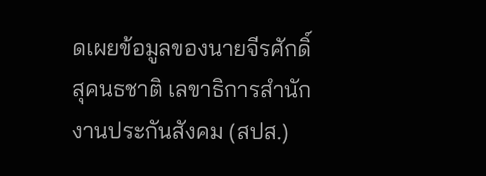ดเผยข้อมูลของนายจีรศักดิ์ สุคนธชาติ เลขาธิการสำนักงานประกันสังคม (สปส.)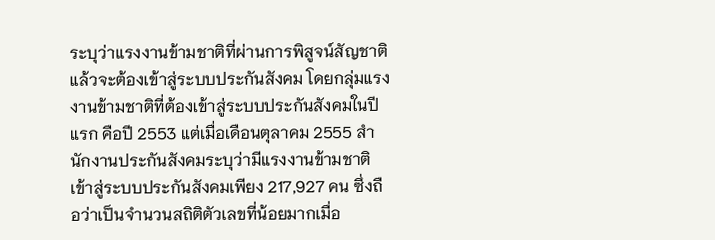ระบุว่าแรงงานข้ามชาติที่ผ่านการพิสูจน์สัญชาติแล้วจะต้องเข้าสู่ระบบประกันสังคม โดยกลุ่มแรงงานข้ามชาติที่ต้องเข้าสู่ระบบประกันสังคมในปีแรก คือปี 2553 แต่เมื่อเดือนตุลาคม 2555 สำนักงานประกันสังคมระบุว่ามีแรงงานข้ามชาติเข้าสู่ระบบประกันสังคมเพียง 217,927 คน ซึ่งถือว่าเป็นจำนวนสถิติตัวเลขที่น้อยมากเมื่อ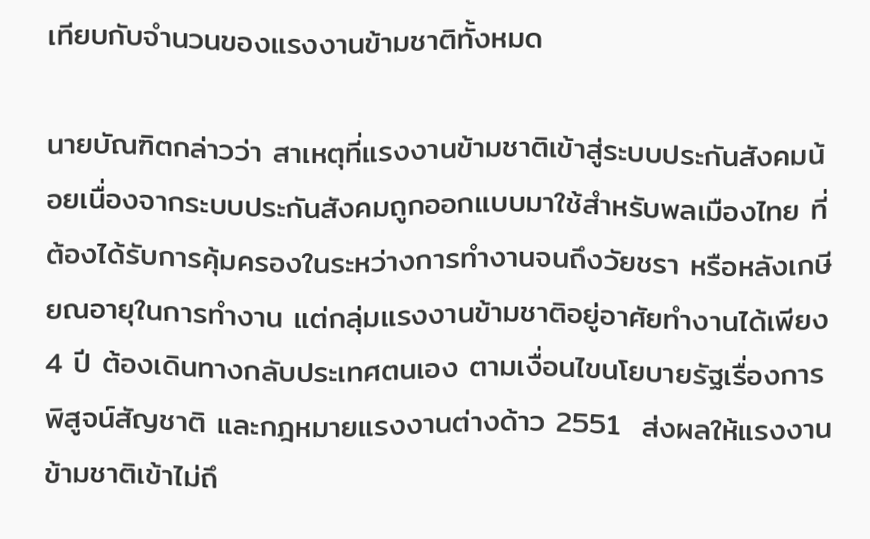เทียบกับจำนวนของแรงงานข้ามชาติทั้งหมด

นายบัณฑิตกล่าวว่า สาเหตุที่แรงงานข้ามชาติเข้าสู่ระบบประกันสังคมน้อยเนื่องจากระบบประกันสังคมถูกออกแบบมาใช้สำหรับพลเมืองไทย ที่ต้องได้รับการคุ้มครองในระหว่างการทำงานจนถึงวัยชรา หรือหลังเกษียณอายุในการทำงาน แต่กลุ่มแรงงานข้ามชาติอยู่อาศัยทำงานได้เพียง 4 ปี ต้องเดินทางกลับประเทศตนเอง ตามเงื่อนไขนโยบายรัฐเรื่องการพิสูจน์สัญชาติ และกฎหมายแรงงานต่างด้าว 2551  ส่งผลให้แรงงานข้ามชาติเข้าไม่ถึ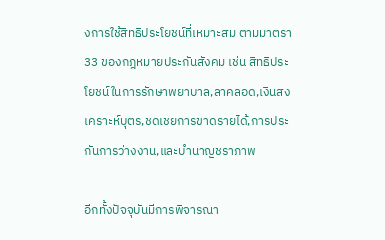งการใช้สิทธิประโยชน์ที่เหมาะสม ตามมาตรา 33 ของกฎหมายประกันสังคม เช่น สิทธิประโยชน์ในการรักษาพยาบาล,ลาคลอด,เงินสงเคราะห์บุตร,ชดเชยการขาดรายได้,การประกันการว่างงาน,และบำนาญชราภาพ

อีกทั้งปัจจุบันมีการพิจารณา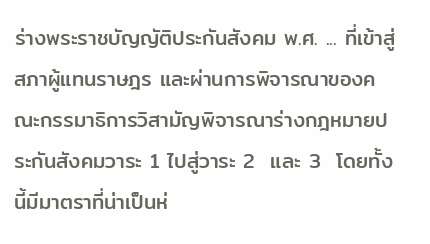ร่างพระราชบัญญัติประกันสังคม พ.ศ. ... ที่เข้าสู่สภาผู้แทนราษฎร และผ่านการพิจารณาของคณะกรรมาธิการวิสามัญพิจารณาร่างกฎหมายประกันสังคมวาระ 1 ไปสู่วาระ 2  และ 3  โดยทั้งนี้มีมาตราที่น่าเป็นห่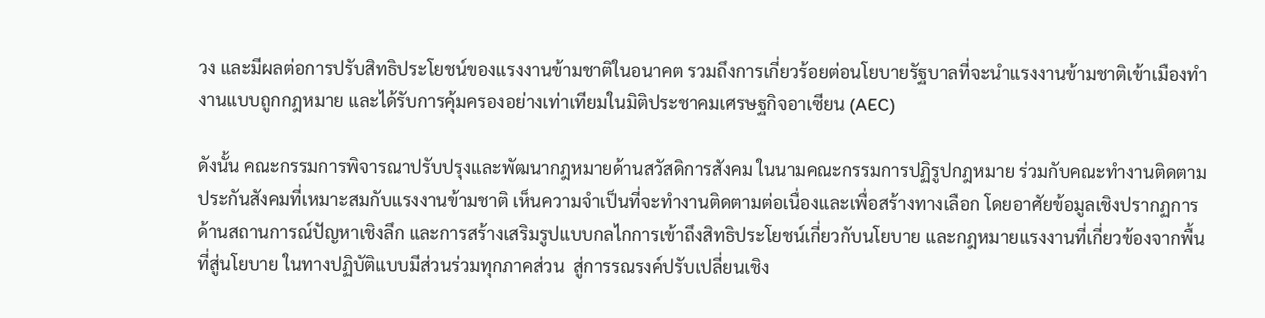วง และมีผลต่อการปรับสิทธิประโยชน์ของแรงงานข้ามชาติในอนาคต รวมถึงการเกี่ยวร้อยต่อนโยบายรัฐบาลที่จะนำแรงงานข้ามชาติเข้าเมืองทำงานแบบถูกกฎหมาย และได้รับการคุ้มครองอย่างเท่าเทียมในมิติประชาคมเศรษฐกิจอาเซียน (AEC)

ดังนั้น คณะกรรมการพิจารณาปรับปรุงและพัฒนากฎหมายด้านสวัสดิการสังคม ในนามคณะกรรมการปฏิรูปกฎหมาย ร่วมกับคณะทำงานติดตามประกันสังคมที่เหมาะสมกับแรงงานข้ามชาติ เห็นความจำเป็นที่จะทำงานติดตามต่อเนื่องและเพื่อสร้างทางเลือก โดยอาศัยข้อมูลเชิงปรากฏการด้านสถานการณ์ปัญหาเชิงลึก และการสร้างเสริมรูปแบบกลไกการเข้าถึงสิทธิประโยชน์เกี่ยวกับนโยบาย และกฎหมายแรงงานที่เกี่ยวข้องจากพื้นที่สู่นโยบาย ในทางปฏิบัติแบบมีส่วนร่วมทุกภาคส่วน  สู่การรณรงค์ปรับเปลี่ยนเชิง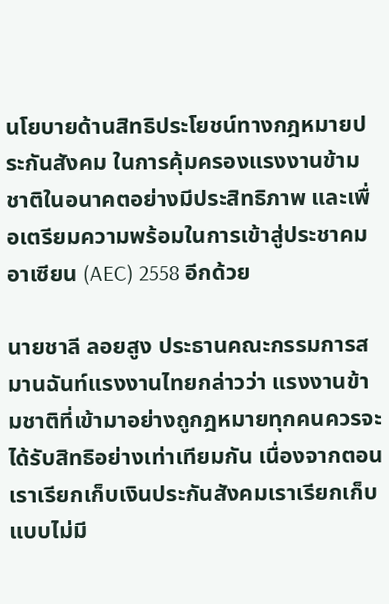นโยบายด้านสิทธิประโยชน์ทางกฎหมายประกันสังคม ในการคุ้มครองแรงงานข้ามชาติในอนาคตอย่างมีประสิทธิภาพ และเพื่อเตรียมความพร้อมในการเข้าสู่ประชาคมอาเซียน (AEC) 2558 อีกด้วย

นายชาลี ลอยสูง ประธานคณะกรรมการสมานฉันท์แรงงานไทยกล่าวว่า แรงงานข้ามชาติที่เข้ามาอย่างถูกฎหมายทุกคนควรจะได้รับสิทธิอย่างเท่าเทียมกัน เนื่องจากตอนเราเรียกเก็บเงินประกันสังคมเราเรียกเก็บแบบไม่มี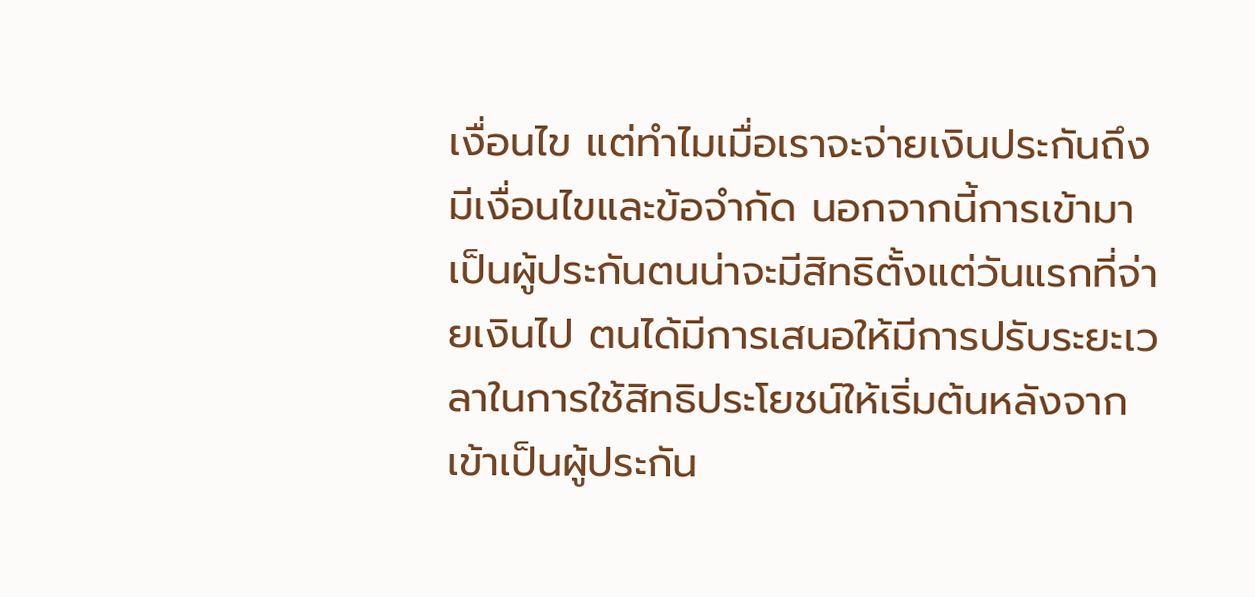เงื่อนไข แต่ทำไมเมื่อเราจะจ่ายเงินประกันถึงมีเงื่อนไขและข้อจำกัด นอกจากนี้การเข้ามาเป็นผู้ประกันตนน่าจะมีสิทธิตั้งแต่วันแรกที่จ่ายเงินไป ตนได้มีการเสนอให้มีการปรับระยะเวลาในการใช้สิทธิประโยชน์ให้เริ่มต้นหลังจากเข้าเป็นผู้ประกัน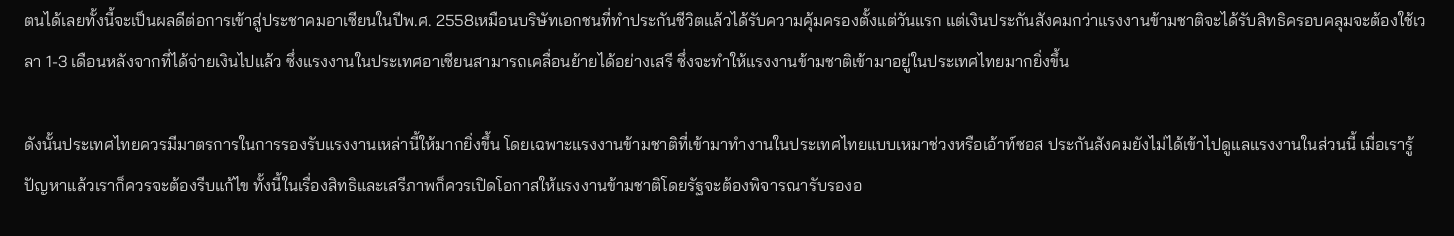ตนได้เลยทั้งนี้จะเป็นผลดีต่อการเข้าสู่ประชาคมอาเซียนในปีพ.ศ. 2558เหมือนบริษัทเอกชนที่ทำประกันชีวิตแล้วได้รับความคุ้มครองตั้งแต่วันแรก แต่เงินประกันสังคมกว่าแรงงานข้ามชาติจะได้รับสิทธิครอบคลุมจะต้องใช้เวลา 1-3 เดือนหลังจากที่ได้จ่ายเงินไปแล้ว ซึ่งแรงงานในประเทศอาเซียนสามารถเคลื่อนย้ายได้อย่างเสรี ซึ่งจะทำให้แรงงานข้ามชาติเข้ามาอยู่ในประเทศไทยมากยิ่งขึ้น

ดังนั้นประเทศไทยควรมีมาตรการในการรองรับแรงงานเหล่านี้ให้มากยิ่งขึ้น โดยเฉพาะแรงงานข้ามชาติที่เข้ามาทำงานในประเทศไทยแบบเหมาช่วงหรือเอ้าท์ซอส ประกันสังคมยังไม่ได้เข้าไปดูแลแรงงานในส่วนนี้ เมื่อเรารู้ปัญหาแล้วเราก็ควรจะต้องรีบแก้ไข ทั้งนี้ในเรื่องสิทธิและเสรีภาพก็ควรเปิดโอกาสให้แรงงานข้ามชาติโดยรัฐจะต้องพิจารณารับรองอ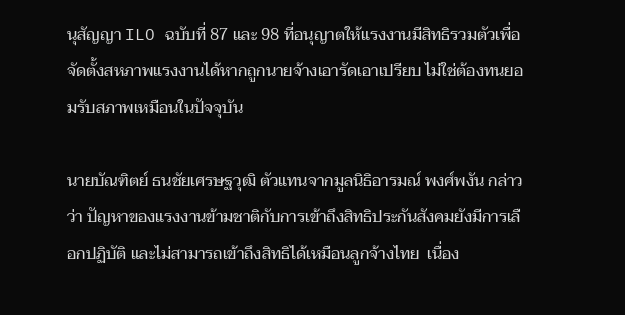นุสัญญา ILO ฉบับที่ 87 และ 98 ที่อนุญาตให้แรงงานมีสิทธิรวมตัวเพื่อจัดตั้งสหภาพแรงงานได้หากถูกนายจ้างเอารัดเอาเปรียบ ไม่ใช่ต้องทนยอมรับสภาพเหมือนในปัจจุบัน

นายบัณฑิตย์ ธนชัยเศรษฐวุฒิ ตัวแทนจากมูลนิธิอารมณ์ พงศ์พงัน กล่าวว่า ปัญหาของแรงงานข้ามชาติกับการเข้าถึงสิทธิประกันสังคมยังมีการเลือกปฏิบัติ และไม่สามารถเข้าถึงสิทธิได้เหมือนลูกจ้างไทย  เนื่อง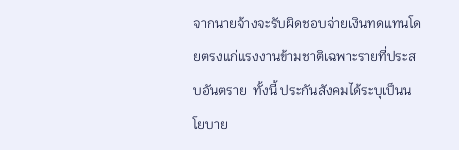จากนายจ้างจะรับผิดชอบจ่ายเงินทดแทนโดยตรงแก่แรงงานข้ามชาติเฉพาะรายที่ประสบอันตราย  ทั้งนี้ ประกันสังคมได้ระบุเป็นนโยบาย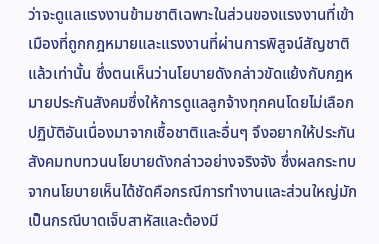ว่าจะดูแลแรงงานข้ามชาติเฉพาะในส่วนของแรงงานที่เข้าเมืองที่ถูกกฎหมายและแรงงานที่ผ่านการพิสูจน์สัญชาติแล้วเท่านั้น ซึ่งตนเห็นว่านโยบายดังกล่าวขัดแย้งกับกฎหมายประกันสังคมซึ่งให้การดูแลลูกจ้างทุกคนโดยไม่เลือกปฏิบัติอันเนื่องมาจากเชื้อชาติและอื่นๆ จึงอยากให้ประกันสังคมทบทวนนโยบายดังกล่าวอย่างจริงจัง ซึ่งผลกระทบจากนโยบายเห็นได้ชัดคือกรณีการทำงานและส่วนใหญ่มักเป็นกรณีบาดเจ็บสาหัสและต้องมี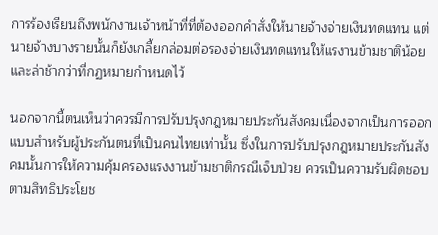การร้องเรียนถึงพนักงานเจ้าหน้าที่ที่ต้องออกคำสั่งให้นายจ้างจ่ายเงินทดแทน แต่นายจ้างบางรายนั้นก็ยังเกลี้ยกล่อมต่อรองจ่ายเงินทดแทนให้แรงานข้ามชาติน้อยและล่าช้ากว่าที่กฏหมายกำหนดไว้

นอกจากนี้ตนเห็นว่าควรมีการปรับปรุงกฎหมายประกันสังคมเนื่องจากเป็นการออกแบบสำหรับผู้ประกันตนที่เป็นคนไทยเท่านั้น ซึ่งในการปรับปรุงกฎหมายประกันสังคมนั้นการให้ความคุ้มครองแรงงานข้ามชาติกรณีเจ็บป่วย ควรเป็นความรับผิดชอบตามสิทธิประโยช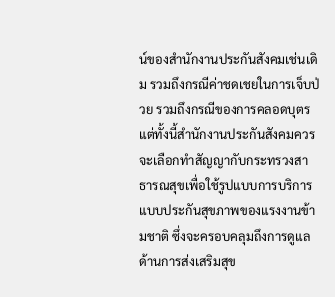น์ของสำนักงานประกันสังคมเช่นเดิม รวมถึงกรณีค่าชดเชยในการเจ็บป่วย รวมถึงกรณีของการคลอดบุตร แต่ทั้งนี้สำนักงานประกันสังคมควรจะเลือกทำสัญญากับกระทรวงสาธารณสุขเพื่อใช้รูปแบบการบริการแบบประกันสุขภาพของแรงงานข้ามชาติ ซึ่งจะครอบคลุมถึงการดูแลด้านการส่งเสริมสุข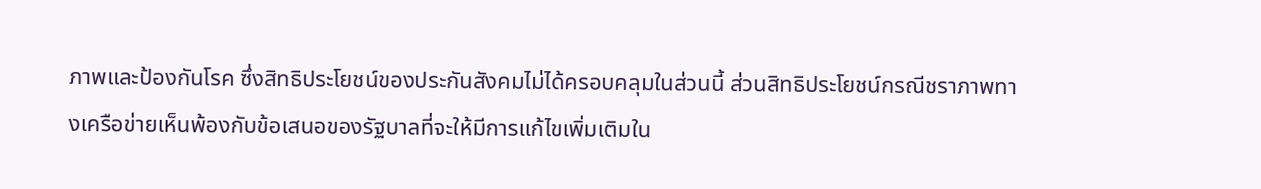ภาพและป้องกันโรค ซึ่งสิทธิประโยชน์ของประกันสังคมไม่ได้ครอบคลุมในส่วนนี้ ส่วนสิทธิประโยชน์กรณีชราภาพทางเครือข่ายเห็นพ้องกับข้อเสนอของรัฐบาลที่จะให้มีการแก้ไขเพิ่มเติมใน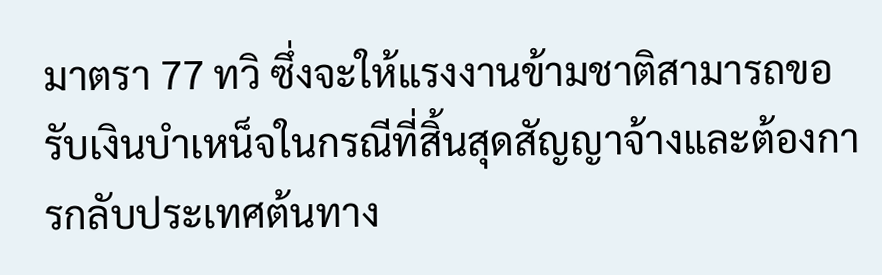มาตรา 77 ทวิ ซึ่งจะให้แรงงานข้ามชาติสามารถขอรับเงินบำเหน็จในกรณีที่สิ้นสุดสัญญาจ้างและต้องการกลับประเทศต้นทาง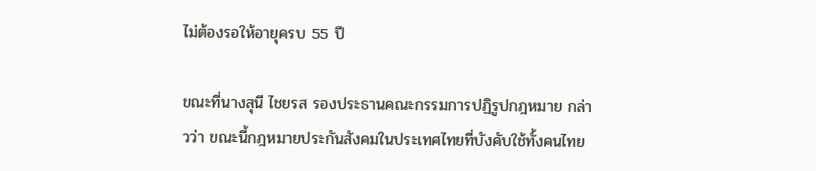ไม่ต้องรอให้อายุครบ 55 ปี

ขณะที่นางสุนี ไชยรส รองประธานคณะกรรมการปฏิรูปกฎหมาย กล่าวว่า ขณะนี้กฎหมายประกันสังคมในประเทศไทยที่บังคับใช้ทั้งคนไทย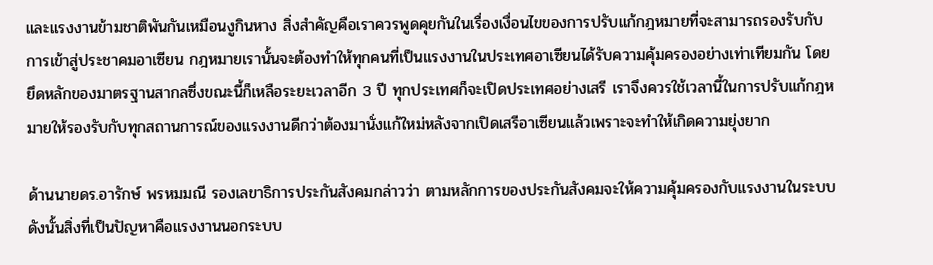และแรงงานข้ามชาติพันกันเหมือนงูกินหาง สิ่งสำคัญคือเราควรพูดคุยกันในเรื่องเงื่อนไขของการปรับแก้กฎหมายที่จะสามารถรองรับกับการเข้าสู่ประชาคมอาเซียน กฎหมายเรานั้นจะต้องทำให้ทุกคนที่เป็นแรงงานในประเทศอาเซียนได้รับความคุ้มครองอย่างเท่าเทียมกัน โดยยึดหลักของมาตรฐานสากลซึ่งขณะนี้ก็เหลือระยะเวลาอีก 3 ปี ทุกประเทศก็จะเปิดประเทศอย่างเสรี เราจึงควรใช้เวลานี้ในการปรับแก้กฎหมายให้รองรับกับทุกสถานการณ์ของแรงงานดีกว่าต้องมานั่งแก้ใหม่หลังจากเปิดเสรีอาเซียนแล้วเพราะจะทำให้เกิดความยุ่งยาก

ด้านนายดร.อารักษ์ พรหมมณี รองเลขาธิการประกันสังคมกล่าวว่า ตามหลักการของประกันสังคมจะให้ความคุ้มครองกับแรงงานในระบบดังนั้นสิ่งที่เป็นปัญหาคือแรงงานนอกระบบ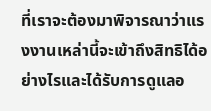ที่เราจะต้องมาพิจารณาว่าแรงงานเหล่านี้จะเข้าถึงสิทธิได้อย่างไรและได้รับการดูแลอ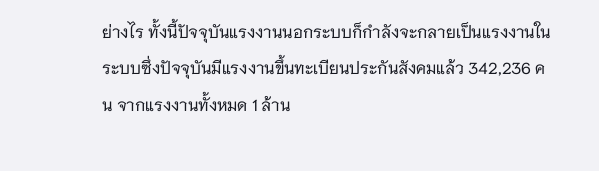ย่างไร ทั้งนี้ปัจจุบันแรงงานนอกระบบก็กำลังจะกลายเป็นแรงงานในระบบซึ่งปัจจุบันมีแรงงานขึ้นทะเบียนประกันสังคมแล้ว 342,236 คน จากแรงงานทั้งหมด 1 ล้าน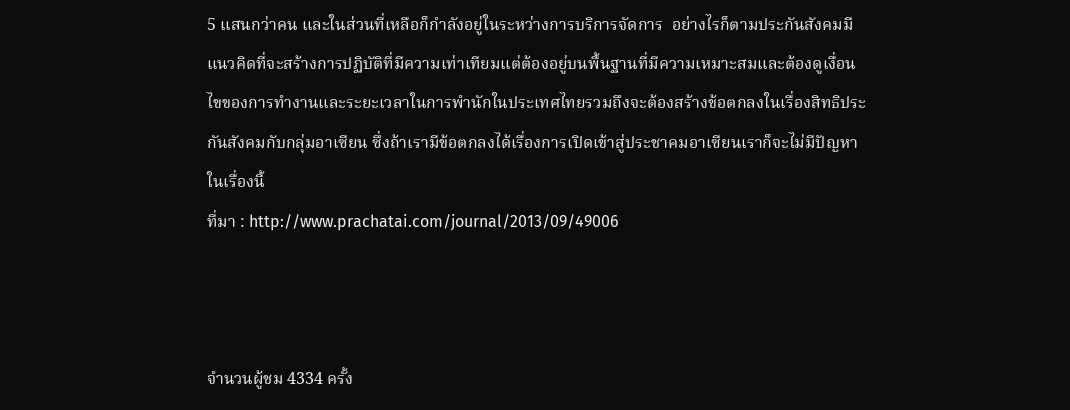5 แสนกว่าคน และในส่วนที่เหลือก็กำลังอยู่ในระหว่างการบริการจัดการ  อย่างไรก็ตามประกันสังคมมีแนวคิดที่จะสร้างการปฏิบัติที่มีความเท่าเทียมแต่ต้องอยู่บนพื้นฐานที่มีความเหมาะสมและต้องดูเงื่อนไขของการทำงานและระยะเวลาในการพำนักในประเทศไทยรวมถึงจะต้องสร้างข้อตกลงในเรื่องสิทธิประกันสังคมกับกลุ่มอาเซียน ซึ่งถ้าเรามีข้อตกลงได้เรื่องการเปิดเข้าสู่ประชาคมอาเซียนเราก็จะไม่มีปัญหาในเรื่องนี้
ที่มา : http://www.prachatai.com/journal/2013/09/49006



จำนวนผู้ชม 4334 ครั้ง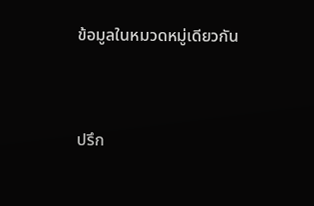ข้อมูลในหมวดหมู่เดียวกัน




ปรึก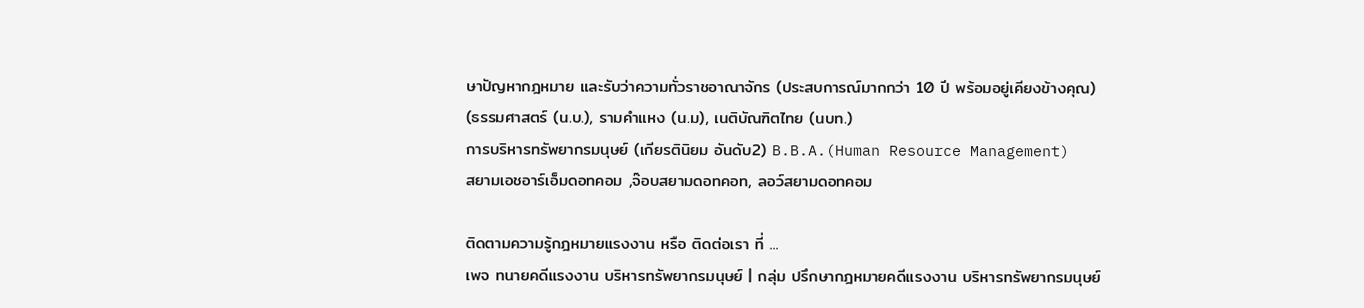ษาปัญหากฎหมาย และรับว่าความทั่วราชอาณาจักร (ประสบการณ์มากกว่า 10 ปี พร้อมอยู่เคียงข้างคุณ)
(ธรรมศาสตร์ (น.บ.), รามคำแหง (น.ม), เนติบัณฑิตไทย (นบท.)
การบริหารทรัพยากรมนุษย์ (เกียรตินิยม อันดับ2) B.B.A.(Human Resource Management)
สยามเอชอาร์เอ็มดอทคอม ,จ๊อบสยามดอทคอท, ลอว์สยามดอทคอม

ติดตามความรู้กฎหมายแรงงาน หรือ ติดต่อเรา ที่ ...
เพจ ทนายคดีแรงงาน บริหารทรัพยากรมนุษย์ | กลุ่ม ปรึกษากฎหมายคดีแรงงาน บริหารทรัพยากรมนุษย์